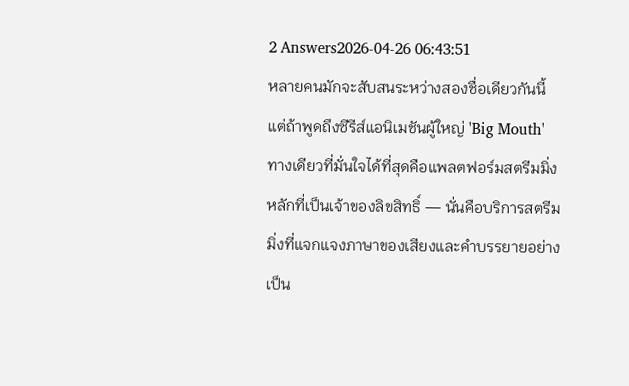2 Answers2026-04-26 06:43:51
หลายคนมักจะสับสนระหว่างสองชื่อเดียวกันนี้ แต่ถ้าพูดถึงซีรีส์แอนิเมชันผู้ใหญ่ 'Big Mouth' ทางเดียวที่มั่นใจได้ที่สุดคือแพลตฟอร์มสตรีมมิ่งหลักที่เป็นเจ้าของลิขสิทธิ์ — นั่นคือบริการสตรีมมิ่งที่แจกแจงภาษาของเสียงและคำบรรยายอย่างเป็น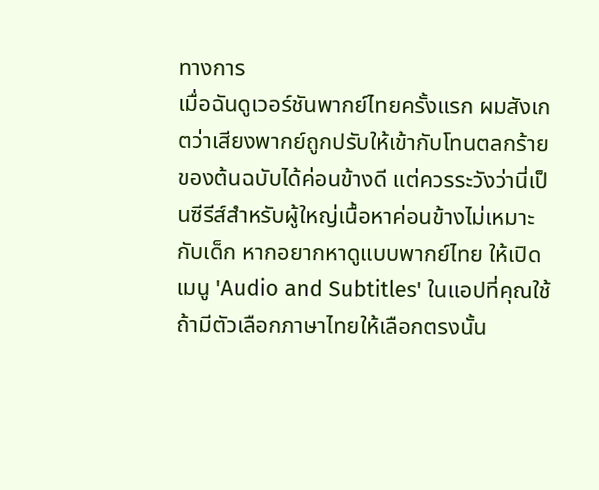ทางการ
เมื่อฉันดูเวอร์ชันพากย์ไทยครั้งแรก ผมสังเกตว่าเสียงพากย์ถูกปรับให้เข้ากับโทนตลกร้ายของต้นฉบับได้ค่อนข้างดี แต่ควรระวังว่านี่เป็นซีรีส์สำหรับผู้ใหญ่เนื้อหาค่อนข้างไม่เหมาะกับเด็ก หากอยากหาดูแบบพากย์ไทย ให้เปิดเมนู 'Audio and Subtitles' ในแอปที่คุณใช้ ถ้ามีตัวเลือกภาษาไทยให้เลือกตรงนั้น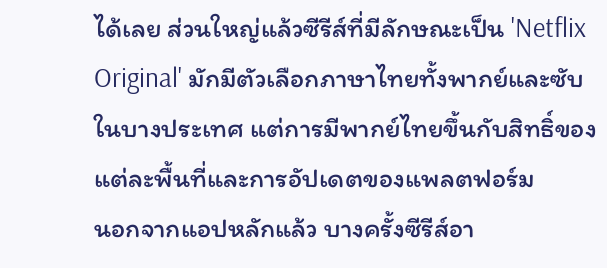ได้เลย ส่วนใหญ่แล้วซีรีส์ที่มีลักษณะเป็น 'Netflix Original' มักมีตัวเลือกภาษาไทยทั้งพากย์และซับในบางประเทศ แต่การมีพากย์ไทยขึ้นกับสิทธิ์ของแต่ละพื้นที่และการอัปเดตของแพลตฟอร์ม
นอกจากแอปหลักแล้ว บางครั้งซีรีส์อา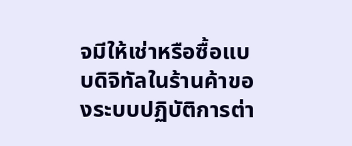จมีให้เช่าหรือซื้อแบบดิจิทัลในร้านค้าของระบบปฏิบัติการต่า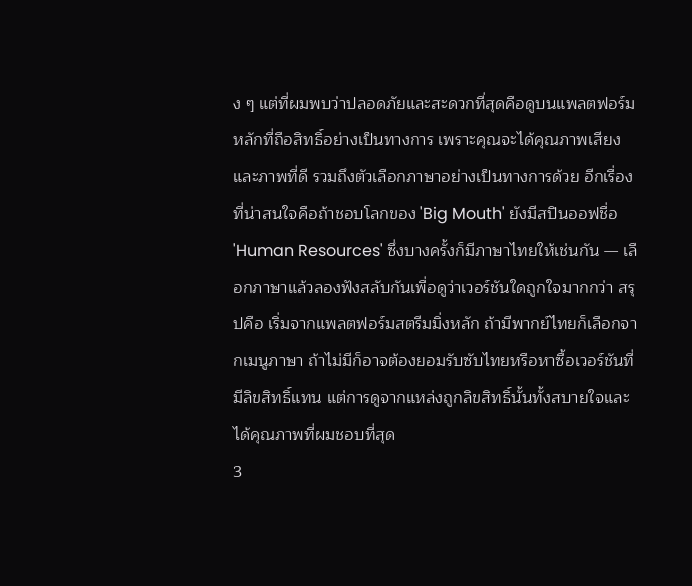ง ๆ แต่ที่ผมพบว่าปลอดภัยและสะดวกที่สุดคือดูบนแพลตฟอร์มหลักที่ถือสิทธิ์อย่างเป็นทางการ เพราะคุณจะได้คุณภาพเสียงและภาพที่ดี รวมถึงตัวเลือกภาษาอย่างเป็นทางการด้วย อีกเรื่องที่น่าสนใจคือถ้าชอบโลกของ 'Big Mouth' ยังมีสปินออฟชื่อ 'Human Resources' ซึ่งบางครั้งก็มีภาษาไทยให้เช่นกัน — เลือกภาษาแล้วลองฟังสลับกันเพื่อดูว่าเวอร์ชันใดถูกใจมากกว่า สรุปคือ เริ่มจากแพลตฟอร์มสตรีมมิ่งหลัก ถ้ามีพากย์ไทยก็เลือกจากเมนูภาษา ถ้าไม่มีก็อาจต้องยอมรับซับไทยหรือหาซื้อเวอร์ชันที่มีลิขสิทธิ์แทน แต่การดูจากแหล่งถูกลิขสิทธิ์นั้นทั้งสบายใจและได้คุณภาพที่ผมชอบที่สุด
3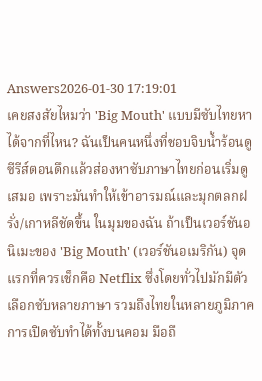Answers2026-01-30 17:19:01
เคยสงสัยไหมว่า 'Big Mouth' แบบมีซับไทยหาได้จากที่ไหน? ฉันเป็นคนหนึ่งที่ชอบจิบน้ำร้อนดูซีรีส์ตอนดึกแล้วส่องหาซับภาษาไทยก่อนเริ่มดูเสมอ เพราะมันทำให้เข้าอารมณ์และมุกตลกฝรั่ง/เกาหลีชัดขึ้น ในมุมของฉัน ถ้าเป็นเวอร์ชันอนิเมะของ 'Big Mouth' (เวอร์ชันอเมริกัน) จุดแรกที่ควรเช็กคือ Netflix ซึ่งโดยทั่วไปมักมีตัวเลือกซับหลายภาษา รวมถึงไทยในหลายภูมิภาค การเปิดซับทำได้ทั้งบนคอม มือถื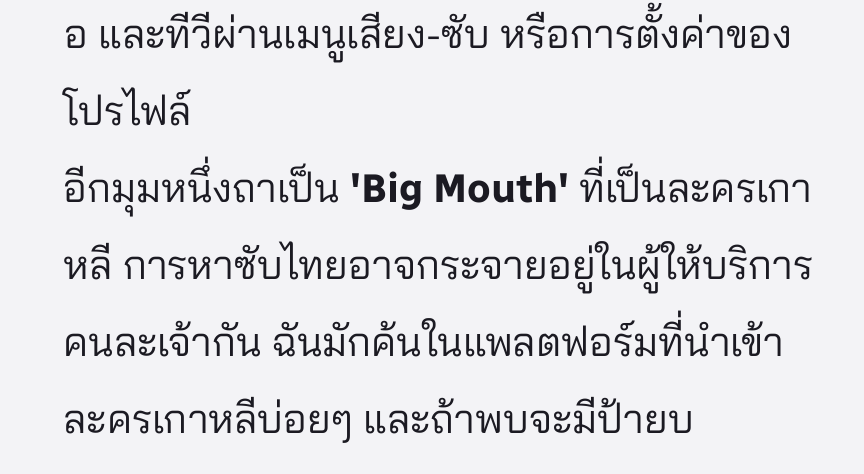อ และทีวีผ่านเมนูเสียง-ซับ หรือการตั้งค่าของโปรไฟล์
อีกมุมหนึ่งถาเป็น 'Big Mouth' ที่เป็นละครเกาหลี การหาซับไทยอาจกระจายอยู่ในผู้ให้บริการคนละเจ้ากัน ฉันมักค้นในแพลตฟอร์มที่นำเข้าละครเกาหลีบ่อยๆ และถ้าพบจะมีป้ายบ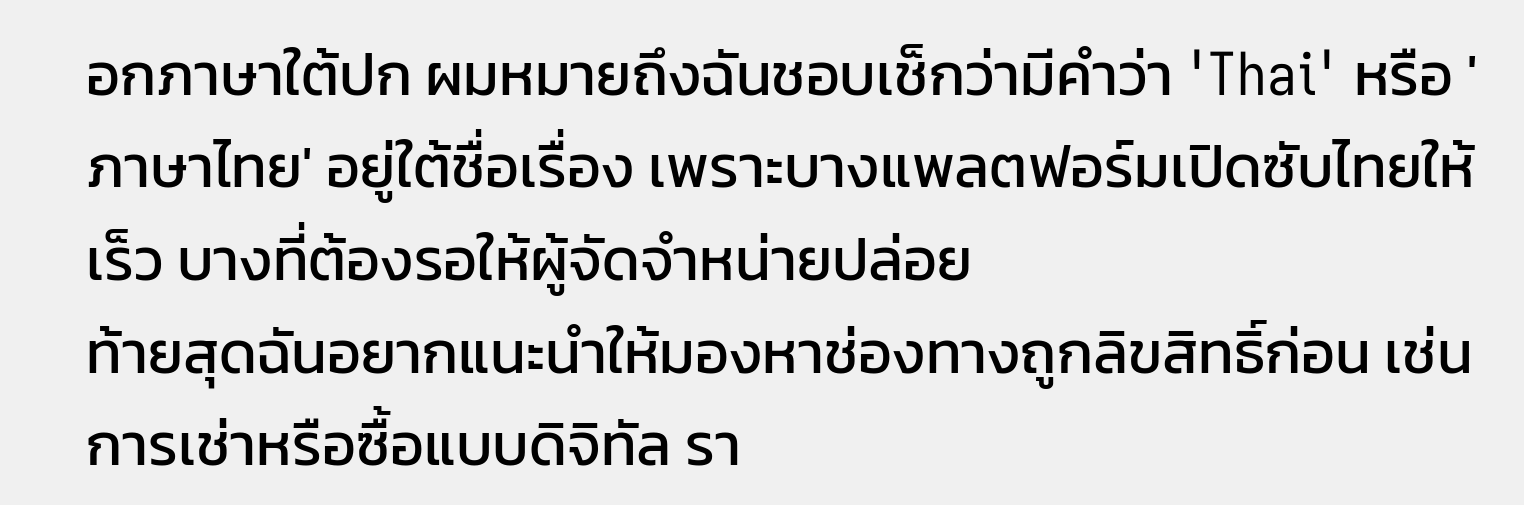อกภาษาใต้ปก ผมหมายถึงฉันชอบเช็กว่ามีคำว่า 'Thai' หรือ 'ภาษาไทย' อยู่ใต้ชื่อเรื่อง เพราะบางแพลตฟอร์มเปิดซับไทยให้เร็ว บางที่ต้องรอให้ผู้จัดจำหน่ายปล่อย
ท้ายสุดฉันอยากแนะนำให้มองหาช่องทางถูกลิขสิทธิ์ก่อน เช่น การเช่าหรือซื้อแบบดิจิทัล รา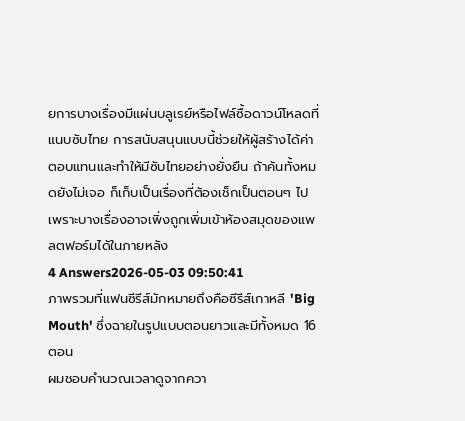ยการบางเรื่องมีแผ่นบลูเรย์หรือไฟล์ซื้อดาวน์โหลดที่แนบซับไทย การสนับสนุนแบบนี้ช่วยให้ผู้สร้างได้ค่าตอบแทนและทำให้มีซับไทยอย่างยั่งยืน ถ้าค้นทั้งหมดยังไม่เจอ ก็เก็บเป็นเรื่องที่ต้องเช็กเป็นตอนๆ ไป เพราะบางเรื่องอาจเพิ่งถูกเพิ่มเข้าห้องสมุดของแพลตฟอร์มได้ในภายหลัง
4 Answers2026-05-03 09:50:41
ภาพรวมที่แฟนซีรีส์มักหมายถึงคือซีรีส์เกาหลี 'Big Mouth' ซึ่งฉายในรูปแบบตอนยาวและมีทั้งหมด 16 ตอน
ผมชอบคำนวณเวลาดูจากควา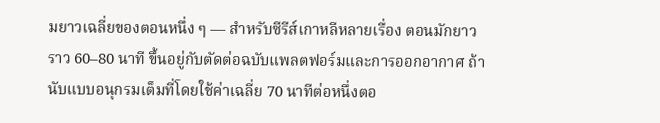มยาวเฉลี่ยของตอนหนึ่ง ๆ — สำหรับซีรีส์เกาหลีหลายเรื่อง ตอนมักยาวราว 60–80 นาที ขึ้นอยู่กับตัดต่อฉบับแพลตฟอร์มและการออกอากาศ ถ้านับแบบอนุกรมเต็มที่โดยใช้ค่าเฉลี่ย 70 นาทีต่อหนึ่งตอ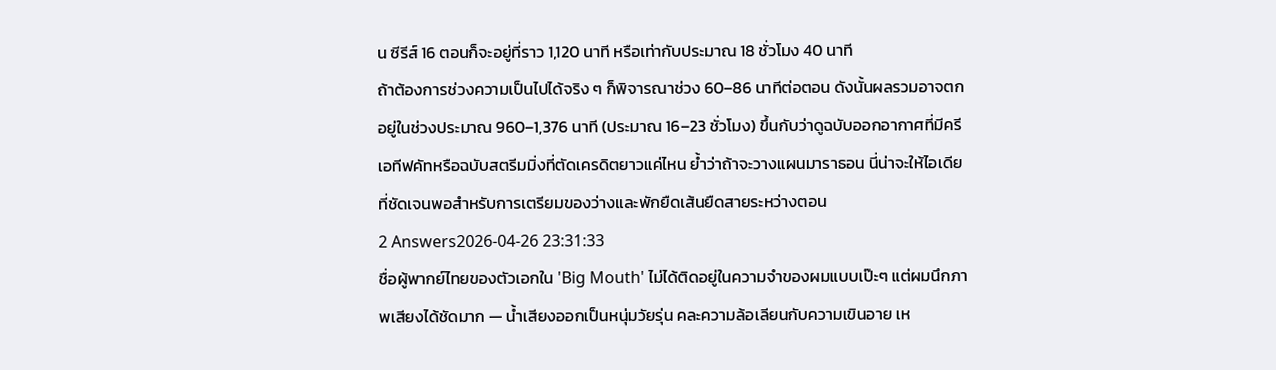น ซีรีส์ 16 ตอนก็จะอยู่ที่ราว 1,120 นาที หรือเท่ากับประมาณ 18 ชั่วโมง 40 นาที
ถ้าต้องการช่วงความเป็นไปได้จริง ๆ ก็พิจารณาช่วง 60–86 นาทีต่อตอน ดังนั้นผลรวมอาจตกอยู่ในช่วงประมาณ 960–1,376 นาที (ประมาณ 16–23 ชั่วโมง) ขึ้นกับว่าดูฉบับออกอากาศที่มีครีเอทีฟคัทหรือฉบับสตรีมมิ่งที่ตัดเครดิตยาวแค่ไหน ย้ำว่าถ้าจะวางแผนมาราธอน นี่น่าจะให้ไอเดียที่ชัดเจนพอสำหรับการเตรียมของว่างและพักยืดเส้นยืดสายระหว่างตอน
2 Answers2026-04-26 23:31:33
ชื่อผู้พากย์ไทยของตัวเอกใน 'Big Mouth' ไม่ได้ติดอยู่ในความจำของผมแบบเป๊ะๆ แต่ผมนึกภาพเสียงได้ชัดมาก — น้ำเสียงออกเป็นหนุ่มวัยรุ่น คละความล้อเลียนกับความเขินอาย เห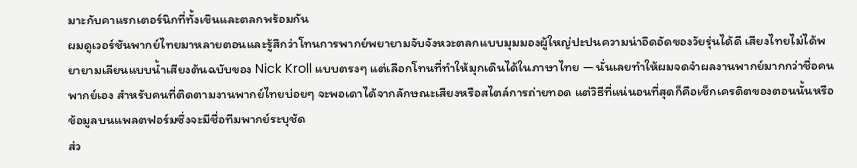มาะกับคาแรกเตอร์นิกที่ทั้งเขินและตลกพร้อมกัน
ผมดูเวอร์ชันพากย์ไทยมาหลายตอนและรู้สึกว่าโทนการพากย์พยายามจับจังหวะตลกแบบมุมมองผู้ใหญ่ปะปนความน่าอึดอัดของวัยรุ่นได้ดี เสียงไทยไม่ได้พยายามเลียนแบบน้ำเสียงต้นฉบับของ Nick Kroll แบบตรงๆ แต่เลือกโทนที่ทำให้มุกเดินได้ในภาษาไทย — นั่นเลยทำให้ผมจดจำผลงานพากย์มากกว่าชื่อคนพากย์เอง สำหรับคนที่ติดตามงานพากย์ไทยบ่อยๆ จะพอเดาได้จากลักษณะเสียงหรือสไตล์การถ่ายทอด แต่วิธีที่แน่นอนที่สุดก็คือเช็กเครดิตของตอนนั้นหรือข้อมูลบนแพลตฟอร์มซึ่งจะมีชื่อทีมพากย์ระบุชัด
ส่ว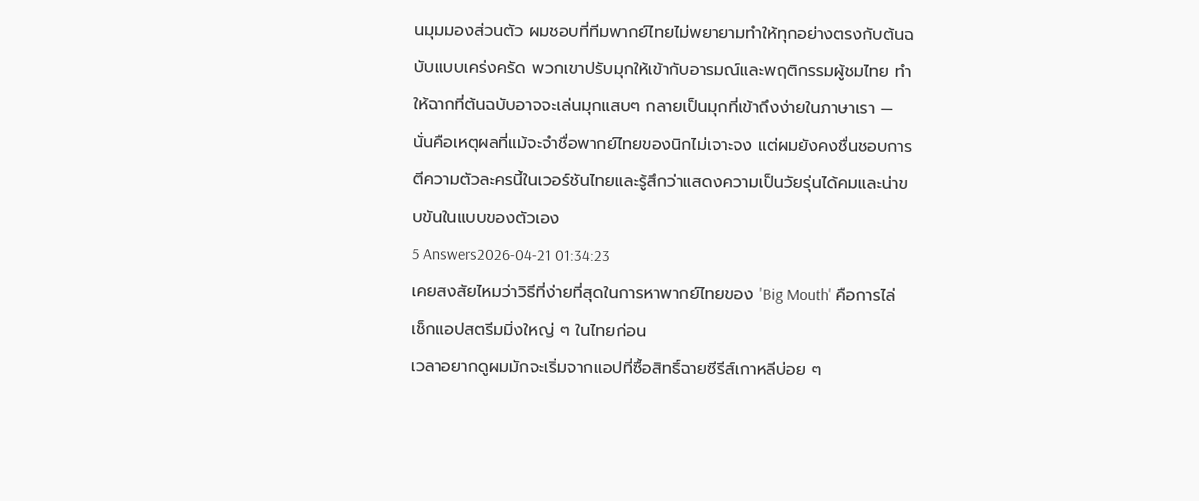นมุมมองส่วนตัว ผมชอบที่ทีมพากย์ไทยไม่พยายามทำให้ทุกอย่างตรงกับต้นฉบับแบบเคร่งครัด พวกเขาปรับมุกให้เข้ากับอารมณ์และพฤติกรรมผู้ชมไทย ทำให้ฉากที่ต้นฉบับอาจจะเล่นมุกแสบๆ กลายเป็นมุกที่เข้าถึงง่ายในภาษาเรา — นั่นคือเหตุผลที่แม้จะจำชื่อพากย์ไทยของนิกไม่เจาะจง แต่ผมยังคงชื่นชอบการตีความตัวละครนี้ในเวอร์ชันไทยและรู้สึกว่าแสดงความเป็นวัยรุ่นได้คมและน่าขบขันในแบบของตัวเอง
5 Answers2026-04-21 01:34:23
เคยสงสัยไหมว่าวิธีที่ง่ายที่สุดในการหาพากย์ไทยของ 'Big Mouth' คือการไล่เช็กแอปสตรีมมิ่งใหญ่ ๆ ในไทยก่อน
เวลาอยากดูผมมักจะเริ่มจากแอปที่ซื้อสิทธิ์ฉายซีรีส์เกาหลีบ่อย ๆ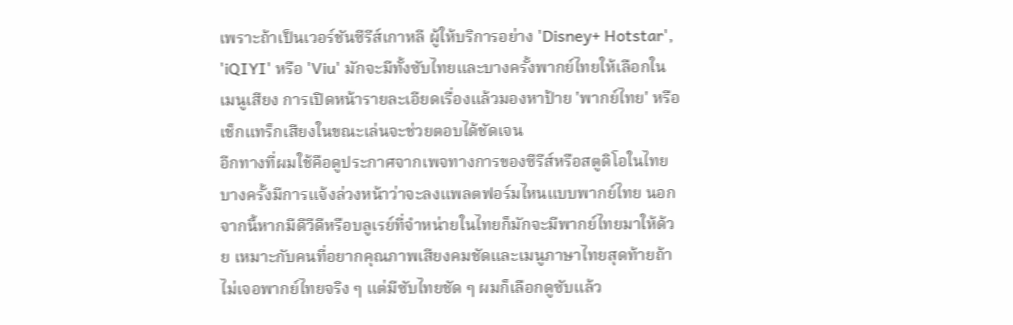เพราะถ้าเป็นเวอร์ชันซีรีส์เกาหลี ผู้ให้บริการอย่าง 'Disney+ Hotstar', 'iQIYI' หรือ 'Viu' มักจะมีทั้งซับไทยและบางครั้งพากย์ไทยให้เลือกในเมนูเสียง การเปิดหน้ารายละเอียดเรื่องแล้วมองหาป้าย 'พากย์ไทย' หรือเช็กแทร็กเสียงในขณะเล่นจะช่วยตอบได้ชัดเจน
อีกทางที่ผมใช้คือดูประกาศจากเพจทางการของซีรีส์หรือสตูดิโอในไทย บางครั้งมีการแจ้งล่วงหน้าว่าจะลงแพลตฟอร์มไหนแบบพากย์ไทย นอกจากนี้หากมีดีวีดีหรือบลูเรย์ที่จำหน่ายในไทยก็มักจะมีพากย์ไทยมาให้ด้วย เหมาะกับคนที่อยากคุณภาพเสียงคมชัดและเมนูภาษาไทยสุดท้ายถ้าไม่เจอพากย์ไทยจริง ๆ แต่มีซับไทยชัด ๆ ผมก็เลือกดูซับแล้ว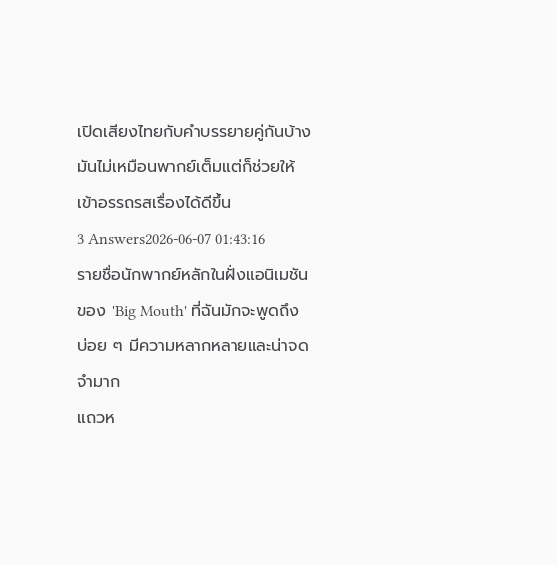เปิดเสียงไทยกับคำบรรยายคู่กันบ้าง มันไม่เหมือนพากย์เต็มแต่ก็ช่วยให้เข้าอรรถรสเรื่องได้ดีขึ้น
3 Answers2026-06-07 01:43:16
รายชื่อนักพากย์หลักในฝั่งแอนิเมชันของ 'Big Mouth' ที่ฉันมักจะพูดถึงบ่อย ๆ มีความหลากหลายและน่าจดจำมาก
แถวห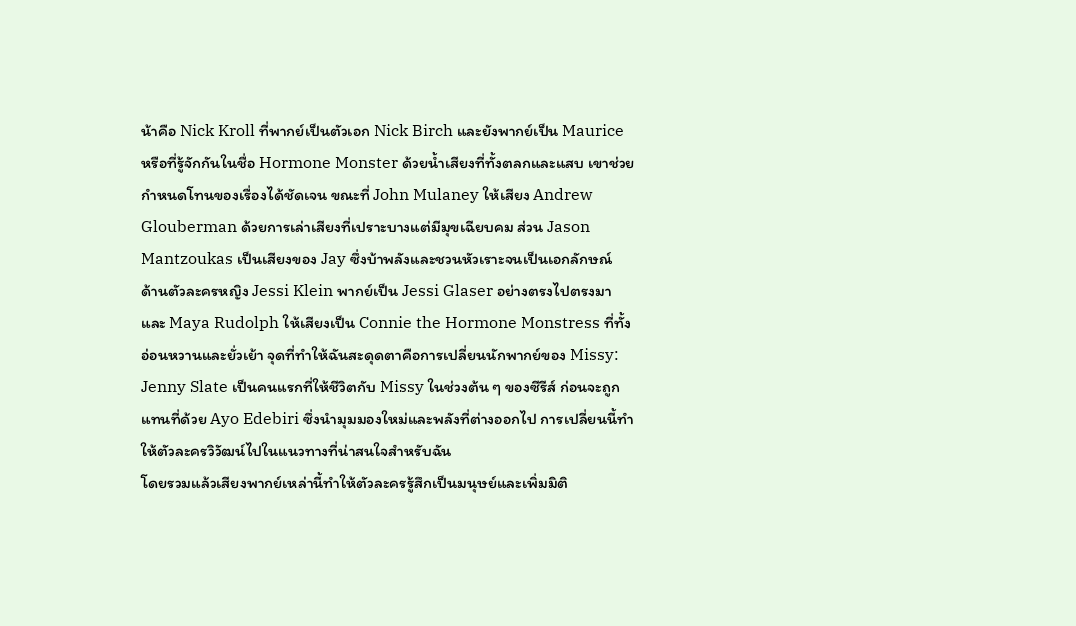น้าคือ Nick Kroll ที่พากย์เป็นตัวเอก Nick Birch และยังพากย์เป็น Maurice หรือที่รู้จักกันในชื่อ Hormone Monster ด้วยน้ำเสียงที่ทั้งตลกและแสบ เขาช่วยกำหนดโทนของเรื่องได้ชัดเจน ขณะที่ John Mulaney ให้เสียง Andrew Glouberman ด้วยการเล่าเสียงที่เปราะบางแต่มีมุขเฉียบคม ส่วน Jason Mantzoukas เป็นเสียงของ Jay ซึ่งบ้าพลังและชวนหัวเราะจนเป็นเอกลักษณ์
ด้านตัวละครหญิง Jessi Klein พากย์เป็น Jessi Glaser อย่างตรงไปตรงมา และ Maya Rudolph ให้เสียงเป็น Connie the Hormone Monstress ที่ทั้งอ่อนหวานและยั่วเย้า จุดที่ทำให้ฉันสะดุดตาคือการเปลี่ยนนักพากย์ของ Missy: Jenny Slate เป็นคนแรกที่ให้ชีวิตกับ Missy ในช่วงต้น ๆ ของซีรีส์ ก่อนจะถูกแทนที่ด้วย Ayo Edebiri ซึ่งนำมุมมองใหม่และพลังที่ต่างออกไป การเปลี่ยนนี้ทำให้ตัวละครวิวัฒน์ไปในแนวทางที่น่าสนใจสำหรับฉัน
โดยรวมแล้วเสียงพากย์เหล่านี้ทำให้ตัวละครรู้สึกเป็นมนุษย์และเพิ่มมิติ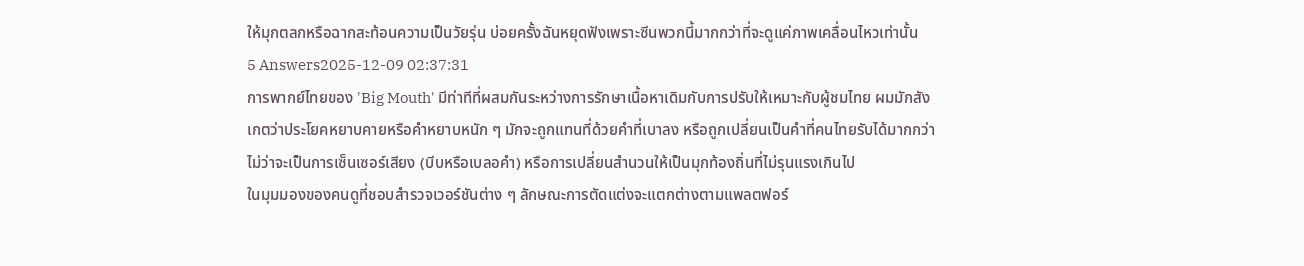ให้มุกตลกหรือฉากสะท้อนความเป็นวัยรุ่น บ่อยครั้งฉันหยุดฟังเพราะซีนพวกนี้มากกว่าที่จะดูแค่ภาพเคลื่อนไหวเท่านั้น
5 Answers2025-12-09 02:37:31
การพากย์ไทยของ 'Big Mouth' มีท่าทีที่ผสมกันระหว่างการรักษาเนื้อหาเดิมกับการปรับให้เหมาะกับผู้ชมไทย ผมมักสังเกตว่าประโยคหยาบคายหรือคำหยาบหนัก ๆ มักจะถูกแทนที่ด้วยคำที่เบาลง หรือถูกเปลี่ยนเป็นคำที่คนไทยรับได้มากกว่า ไม่ว่าจะเป็นการเซ็นเซอร์เสียง (บีบหรือเบลอคำ) หรือการเปลี่ยนสำนวนให้เป็นมุกท้องถิ่นที่ไม่รุนแรงเกินไป
ในมุมมองของคนดูที่ชอบสำรวจเวอร์ชันต่าง ๆ ลักษณะการตัดแต่งจะแตกต่างตามแพลตฟอร์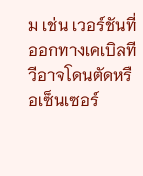ม เช่น เวอร์ชันที่ออกทางเคเบิลทีวีอาจโดนตัดหรือเซ็นเซอร์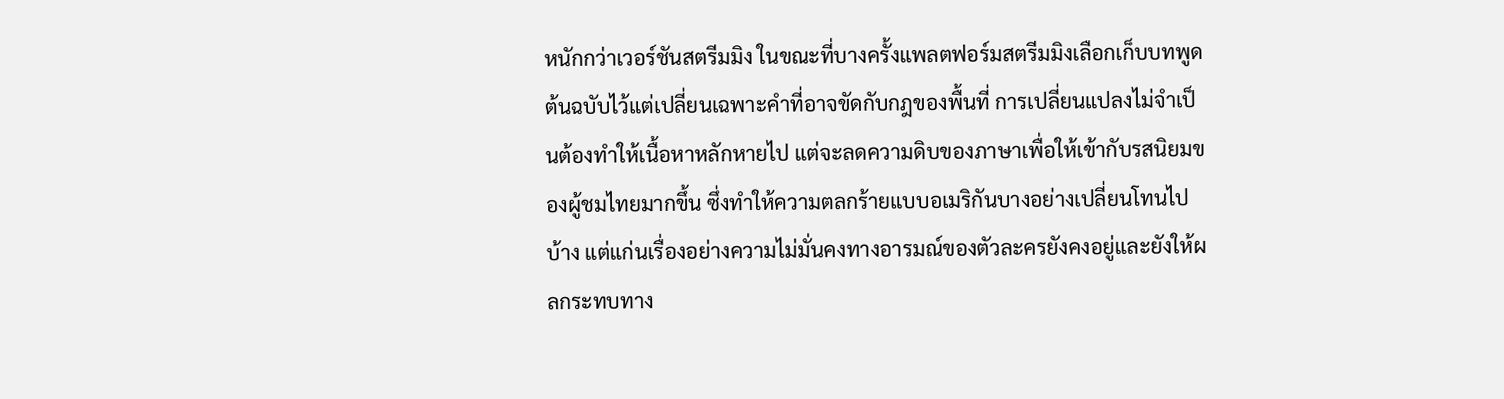หนักกว่าเวอร์ชันสตรีมมิง ในขณะที่บางครั้งแพลตฟอร์มสตรีมมิงเลือกเก็บบทพูดต้นฉบับไว้แต่เปลี่ยนเฉพาะคำที่อาจขัดกับกฎของพื้นที่ การเปลี่ยนแปลงไม่จำเป็นต้องทำให้เนื้อหาหลักหายไป แต่จะลดความดิบของภาษาเพื่อให้เข้ากับรสนิยมของผู้ชมไทยมากขึ้น ซึ่งทำให้ความตลกร้ายแบบอเมริกันบางอย่างเปลี่ยนโทนไปบ้าง แต่แก่นเรื่องอย่างความไม่มั่นคงทางอารมณ์ของตัวละครยังคงอยู่และยังให้ผลกระทบทาง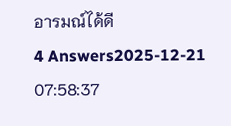อารมณ์ได้ดี
4 Answers2025-12-21 07:58:37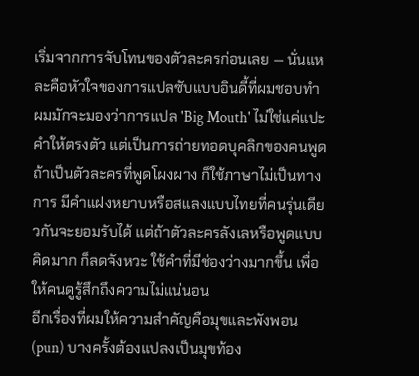เริ่มจากการจับโทนของตัวละครก่อนเลย — นั่นแหละคือหัวใจของการแปลซับแบบอินดี้ที่ผมชอบทำ
ผมมักจะมองว่าการแปล 'Big Mouth' ไม่ใช่แค่แปะคำให้ตรงตัว แต่เป็นการถ่ายทอดบุคลิกของคนพูด ถ้าเป็นตัวละครที่พูดโผงผาง ก็ใช้ภาษาไม่เป็นทางการ มีคำแฝงหยาบหรือสแลงแบบไทยที่คนรุ่นเดียวกันจะยอมรับได้ แต่ถ้าตัวละครลังเลหรือพูดแบบคิดมาก ก็ลดจังหวะ ใช้คำที่มีช่องว่างมากขึ้น เพื่อให้คนดูรู้สึกถึงความไม่แน่นอน
อีกเรื่องที่ผมให้ความสำคัญคือมุขและพังพอน (pun) บางครั้งต้องแปลงเป็นมุขท้อง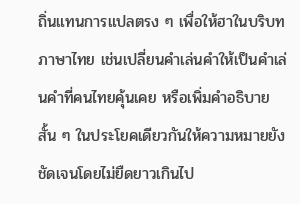ถิ่นแทนการแปลตรง ๆ เพื่อให้ฮาในบริบทภาษาไทย เช่นเปลี่ยนคำเล่นคำให้เป็นคำเล่นคำที่คนไทยคุ้นเคย หรือเพิ่มคำอธิบายสั้น ๆ ในประโยคเดียวกันให้ความหมายยังชัดเจนโดยไม่ยืดยาวเกินไป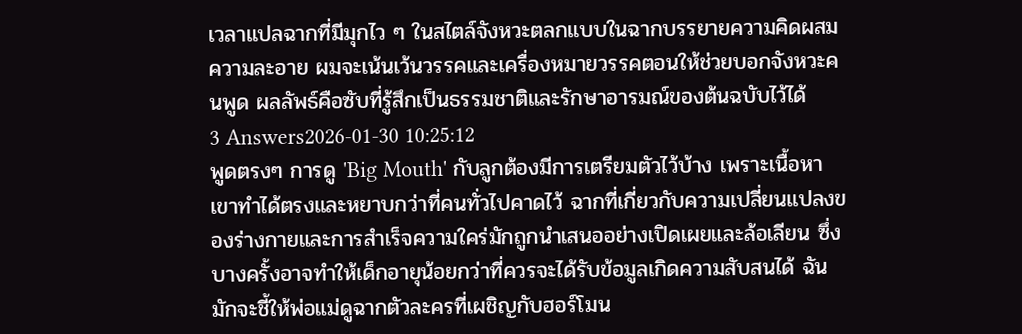เวลาแปลฉากที่มีมุกไว ๆ ในสไตล์จังหวะตลกแบบในฉากบรรยายความคิดผสมความละอาย ผมจะเน้นเว้นวรรคและเครื่องหมายวรรคตอนให้ช่วยบอกจังหวะคนพูด ผลลัพธ์คือซับที่รู้สึกเป็นธรรมชาติและรักษาอารมณ์ของต้นฉบับไว้ได้
3 Answers2026-01-30 10:25:12
พูดตรงๆ การดู 'Big Mouth' กับลูกต้องมีการเตรียมตัวไว้บ้าง เพราะเนื้อหาเขาทำได้ตรงและหยาบกว่าที่คนทั่วไปคาดไว้ ฉากที่เกี่ยวกับความเปลี่ยนแปลงของร่างกายและการสำเร็จความใคร่มักถูกนำเสนออย่างเปิดเผยและล้อเลียน ซึ่งบางครั้งอาจทำให้เด็กอายุน้อยกว่าที่ควรจะได้รับข้อมูลเกิดความสับสนได้ ฉันมักจะชี้ให้พ่อแม่ดูฉากตัวละครที่เผชิญกับฮอร์โมน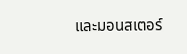และมอนสเตอร์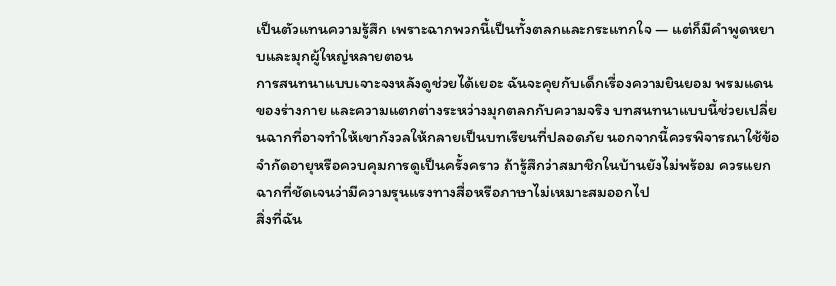เป็นตัวแทนความรู้สึก เพราะฉากพวกนี้เป็นทั้งตลกและกระแทกใจ — แต่ก็มีคำพูดหยาบและมุกผู้ใหญ่หลายตอน
การสนทนาแบบเจาะจงหลังดูช่วยได้เยอะ ฉันจะคุยกับเด็กเรื่องความยินยอม พรมแดนของร่างกาย และความแตกต่างระหว่างมุกตลกกับความจริง บทสนทนาแบบนี้ช่วยเปลี่ยนฉากที่อาจทำให้เขากังวลให้กลายเป็นบทเรียนที่ปลอดภัย นอกจากนี้ควรพิจารณาใช้ข้อจำกัดอายุหรือควบคุมการดูเป็นครั้งคราว ถ้ารู้สึกว่าสมาชิกในบ้านยังไม่พร้อม ควรแยกฉากที่ชัดเจนว่ามีความรุนแรงทางสื่อหรือภาษาไม่เหมาะสมออกไป
สิ่งที่ฉัน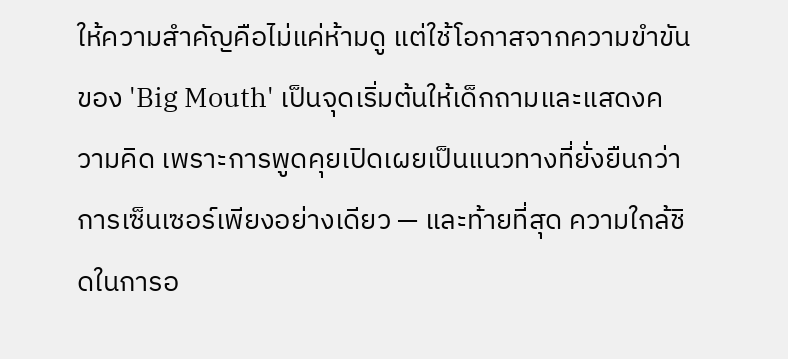ให้ความสำคัญคือไม่แค่ห้ามดู แต่ใช้โอกาสจากความขำขันของ 'Big Mouth' เป็นจุดเริ่มต้นให้เด็กถามและแสดงความคิด เพราะการพูดคุยเปิดเผยเป็นแนวทางที่ยั่งยืนกว่าการเซ็นเซอร์เพียงอย่างเดียว — และท้ายที่สุด ความใกล้ชิดในการอ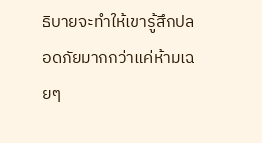ธิบายจะทำให้เขารู้สึกปลอดภัยมากกว่าแค่ห้ามเฉยๆ